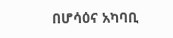በሆሳዕና አካባቢ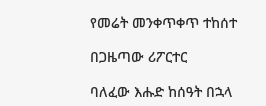የመሬት መንቀጥቀጥ ተከሰተ

በጋዜጣው ሪፖርተር

ባለፈው እሑድ ከሰዓት በኋላ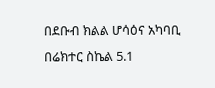በደቡብ ክልል ሆሳዕና አካባቢ በሬክተር ስኬል 5.1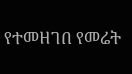የተመዘገበ የመሬት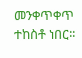መንቀጥቀጥ ተከስቶ ነበር፡፡